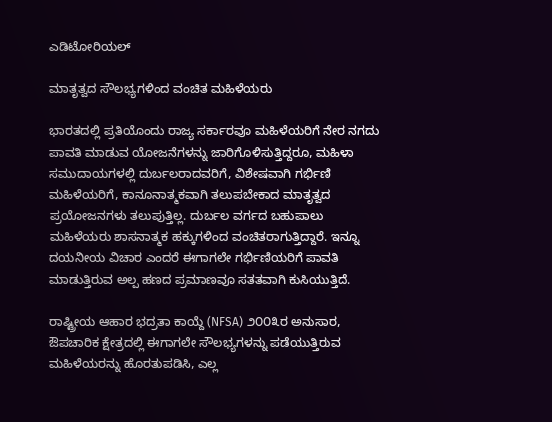ಎಡಿಟೋರಿಯಲ್

ಮಾತೃತ್ವದ ಸೌಲಭ್ಯಗಳಿಂದ ವಂಚಿತ ಮಹಿಳೆಯರು

ಭಾರತದಲ್ಲಿ ಪ್ರತಿಯೊಂದು ರಾಜ್ಯ ಸರ್ಕಾರವೂ ಮಹಿಳೆಯರಿಗೆ ನೇರ ನಗದು ಪಾವತಿ ಮಾಡುವ ಯೋಜನೆಗಳನ್ನು ಜಾರಿಗೊಳಿಸುತ್ತಿದ್ದರೂ, ಮಹಿಳಾ ಸಮುದಾಯಗಳಲ್ಲಿ ದುರ್ಬಲರಾದವರಿಗೆ, ವಿಶೇಷವಾಗಿ ಗರ್ಭಿಣಿ ಮಹಿಳೆಯರಿಗೆ, ಕಾನೂನಾತ್ಮಕವಾಗಿ ತಲುಪಬೇಕಾದ ಮಾತೃತ್ವದ ಪ್ರಯೋಜನಗಳು ತಲುಪುತ್ತಿಲ್ಲ. ದುರ್ಬಲ ವರ್ಗದ ಬಹುಪಾಲು ಮಹಿಳೆಯರು ಶಾಸನಾತ್ಮಕ ಹಕ್ಕುಗಳಿಂದ ವಂಚಿತರಾಗುತ್ತಿದ್ದಾರೆ. ಇನ್ನೂ ದಯನೀಯ ವಿಚಾರ ಎಂದರೆ ಈಗಾಗಲೇ ಗರ್ಭಿಣಿಯರಿಗೆ ಪಾವತಿ ಮಾಡುತ್ತಿರುವ ಅಲ್ಪ ಹಣದ ಪ್ರಮಾಣವೂ ಸತತವಾಗಿ ಕುಸಿಯುತ್ತಿದೆ.

ರಾಷ್ಟ್ರೀಯ ಆಹಾರ ಭದ್ರತಾ ಕಾಯ್ದೆ (NFSA) ೨೦೦೩ರ ಅನುಸಾರ, ಔಪಚಾರಿಕ ಕ್ಷೇತ್ರದಲ್ಲಿ ಈಗಾಗಲೇ ಸೌಲಭ್ಯಗಳನ್ನು ಪಡೆಯುತ್ತಿರುವ ಮಹಿಳೆಯರನ್ನು ಹೊರತುಪಡಿಸಿ, ಎಲ್ಲ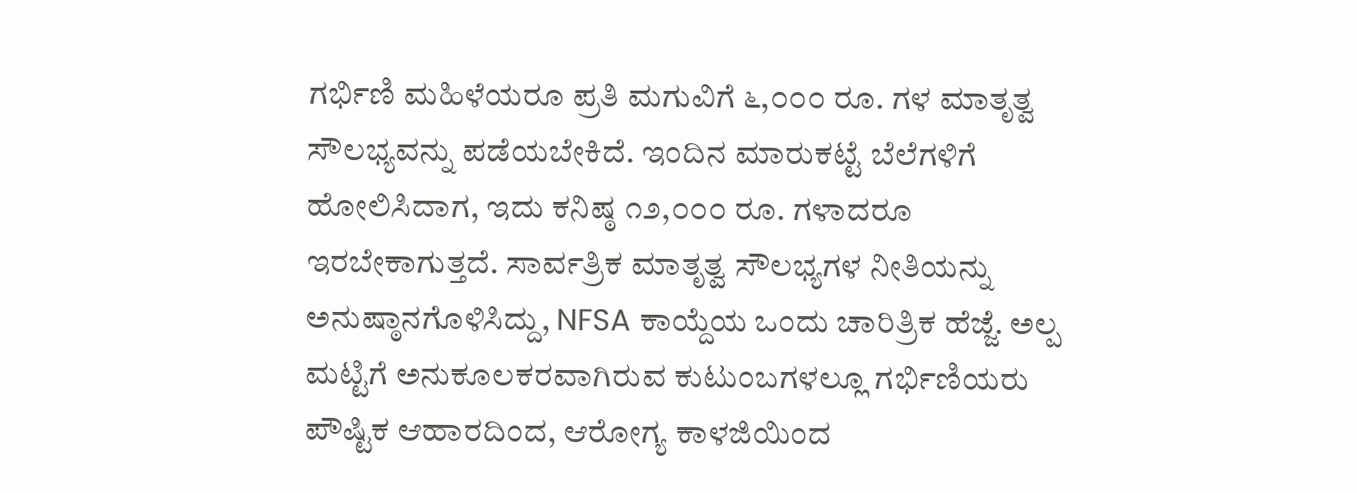ಗರ್ಭಿಣಿ ಮಹಿಳೆಯರೂ ಪ್ರತಿ ಮಗುವಿಗೆ ೬,೦೦೦ ರೂ. ಗಳ ಮಾತೃತ್ವ ಸೌಲಭ್ಯವನ್ನು ಪಡೆಯಬೇಕಿದೆ. ಇಂದಿನ ಮಾರುಕಟ್ಟೆ ಬೆಲೆಗಳಿಗೆ ಹೋಲಿಸಿದಾಗ, ಇದು ಕನಿಷ್ಠ ೧೨,೦೦೦ ರೂ. ಗಳಾದರೂ ಇರಬೇಕಾಗುತ್ತದೆ. ಸಾರ್ವತ್ರಿಕ ಮಾತೃತ್ವ ಸೌಲಭ್ಯಗಳ ನೀತಿಯನ್ನು ಅನುಷ್ಠಾನಗೊಳಿಸಿದ್ದು, NFSA ಕಾಯ್ದೆಯ ಒಂದು ಚಾರಿತ್ರಿಕ ಹೆಜ್ಜೆ. ಅಲ್ಪ ಮಟ್ಟಿಗೆ ಅನುಕೂಲಕರವಾಗಿರುವ ಕುಟುಂಬಗಳಲ್ಲೂ ಗರ್ಭಿಣಿಯರು ಪೌಷ್ಟಿಕ ಆಹಾರದಿಂದ, ಆರೋಗ್ಯ ಕಾಳಜಿಯಿಂದ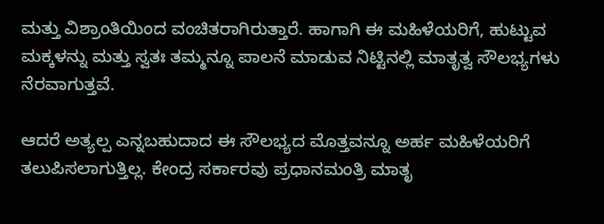ಮತ್ತು ವಿಶ್ರಾಂತಿಯಿಂದ ವಂಚಿತರಾಗಿರುತ್ತಾರೆ. ಹಾಗಾಗಿ ಈ ಮಹಿಳೆಯರಿಗೆ, ಹುಟ್ಟುವ ಮಕ್ಕಳನ್ನು ಮತ್ತು ಸ್ವತಃ ತಮ್ಮನ್ನೂ ಪಾಲನೆ ಮಾಡುವ ನಿಟ್ಟಿನಲ್ಲಿ ಮಾತೃತ್ವ ಸೌಲಭ್ಯಗಳು ನೆರವಾಗುತ್ತವೆ.

ಆದರೆ ಅತ್ಯಲ್ಪ ಎನ್ನಬಹುದಾದ ಈ ಸೌಲಭ್ಯದ ಮೊತ್ತವನ್ನೂ ಅರ್ಹ ಮಹಿಳೆಯರಿಗೆ ತಲುಪಿಸಲಾಗುತ್ತಿಲ್ಲ. ಕೇಂದ್ರ ಸರ್ಕಾರವು ಪ್ರಧಾನಮಂತ್ರಿ ಮಾತೃ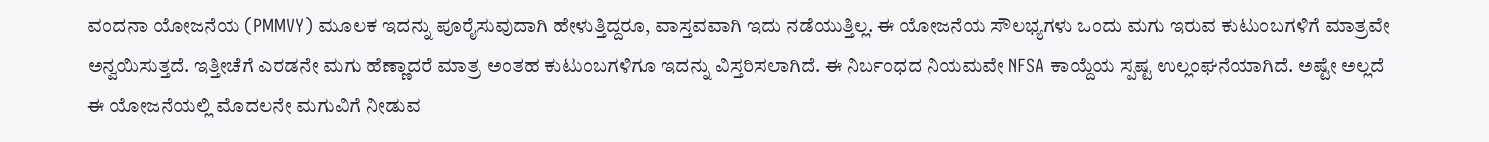ವಂದನಾ ಯೋಜನೆಯ (PMMVY) ಮೂಲಕ ಇದನ್ನು ಪೂರೈಸುವುದಾಗಿ ಹೇಳುತ್ತಿದ್ದರೂ, ವಾಸ್ತವವಾಗಿ ಇದು ನಡೆಯುತ್ತಿಲ್ಲ. ಈ ಯೋಜನೆಯ ಸೌಲಭ್ಯಗಳು ಒಂದು ಮಗು ಇರುವ ಕುಟುಂಬಗಳಿಗೆ ಮಾತ್ರವೇ ಅನ್ವಯಿಸುತ್ತದೆ. ಇತ್ತೀಚೆಗೆ ಎರಡನೇ ಮಗು ಹೆಣ್ಣಾದರೆ ಮಾತ್ರ ಅಂತಹ ಕುಟುಂಬಗಳಿಗೂ ಇದನ್ನು ವಿಸ್ತರಿಸಲಾಗಿದೆ. ಈ ನಿರ್ಬಂಧದ ನಿಯಮವೇ NFSA ಕಾಯ್ದೆಯ ಸ್ಪಷ್ಟ ಉಲ್ಲಂಘನೆಯಾಗಿದೆ. ಅಷ್ಟೇ ಅಲ್ಲದೆ ಈ ಯೋಜನೆಯಲ್ಲಿ ಮೊದಲನೇ ಮಗುವಿಗೆ ನೀಡುವ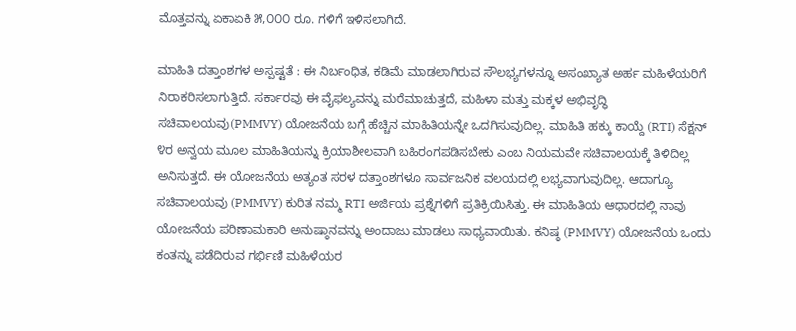ಮೊತ್ತವನ್ನು ಏಕಾಏಕಿ ೫,೦೦೦ ರೂ. ಗಳಿಗೆ ಇಳಿಸಲಾಗಿದೆ.

ಮಾಹಿತಿ ದತ್ತಾಂಶಗಳ ಅಸ್ಪಷ್ಟತೆ : ಈ ನಿರ್ಬಂಧಿತ, ಕಡಿಮೆ ಮಾಡಲಾಗಿರುವ ಸೌಲಭ್ಯಗಳನ್ನೂ ಅಸಂಖ್ಯಾತ ಅರ್ಹ ಮಹಿಳೆಯರಿಗೆ ನಿರಾಕರಿಸಲಾಗುತ್ತಿದೆ. ಸರ್ಕಾರವು ಈ ವೈಫಲ್ಯವನ್ನು ಮರೆಮಾಚುತ್ತದೆ, ಮಹಿಳಾ ಮತ್ತು ಮಕ್ಕಳ ಅಭಿವೃದ್ಧಿ ಸಚಿವಾಲಯವು(PMMVY) ಯೋಜನೆಯ ಬಗ್ಗೆ ಹೆಚ್ಚಿನ ಮಾಹಿತಿಯನ್ನೇ ಒದಗಿಸುವುದಿಲ್ಲ. ಮಾಹಿತಿ ಹಕ್ಕು ಕಾಯ್ದೆ (RTI) ಸೆಕ್ಷನ್ ೪ರ ಅನ್ವಯ ಮೂಲ ಮಾಹಿತಿಯನ್ನು ಕ್ರಿಯಾಶೀಲವಾಗಿ ಬಹಿರಂಗಪಡಿಸಬೇಕು ಎಂಬ ನಿಯಮವೇ ಸಚಿವಾಲಯಕ್ಕೆ ತಿಳಿದಿಲ್ಲ ಅನಿಸುತ್ತದೆ. ಈ ಯೋಜನೆಯ ಅತ್ಯಂತ ಸರಳ ದತ್ತಾಂಶಗಳೂ ಸಾರ್ವಜನಿಕ ವಲಯದಲ್ಲಿ ಲಭ್ಯವಾಗುವುದಿಲ್ಲ. ಆದಾಗ್ಯೂ ಸಚಿವಾಲಯವು (PMMVY) ಕುರಿತ ನಮ್ಮ RTI ಅರ್ಜಿಯ ಪ್ರಶ್ನೆಗಳಿಗೆ ಪ್ರತಿಕ್ರಿಯಿಸಿತ್ತು. ಈ ಮಾಹಿತಿಯ ಆಧಾರದಲ್ಲಿ ನಾವು ಯೋಜನೆಯ ಪರಿಣಾಮಕಾರಿ ಅನುಷ್ಠಾನವನ್ನು ಅಂದಾಜು ಮಾಡಲು ಸಾಧ್ಯವಾಯಿತು. ಕನಿಷ್ಠ (PMMVY) ಯೋಜನೆಯ ಒಂದು ಕಂತನ್ನು ಪಡೆದಿರುವ ಗರ್ಭಿಣಿ ಮಹಿಳೆಯರ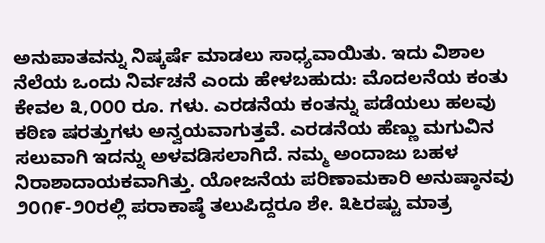ಅನುಪಾತವನ್ನು ನಿಷ್ಕರ್ಷೆ ಮಾಡಲು ಸಾಧ್ಯವಾಯಿತು. ಇದು ವಿಶಾಲ ನೆಲೆಯ ಒಂದು ನಿರ್ವಚನೆ ಎಂದು ಹೇಳಬಹುದು: ಮೊದಲನೆಯ ಕಂತು ಕೇವಲ ೩,೦೦೦ ರೂ. ಗಳು. ಎರಡನೆಯ ಕಂತನ್ನು ಪಡೆಯಲು ಹಲವು ಕಠಿಣ ಷರತ್ತುಗಳು ಅನ್ವಯವಾಗುತ್ತವೆ. ಎರಡನೆಯ ಹೆಣ್ಣು ಮಗುವಿನ ಸಲುವಾಗಿ ಇದನ್ನು ಅಳವಡಿಸಲಾಗಿದೆ. ನಮ್ಮ ಅಂದಾಜು ಬಹಳ ನಿರಾಶಾದಾಯಕವಾಗಿತ್ತು. ಯೋಜನೆಯ ಪರಿಣಾಮಕಾರಿ ಅನುಷ್ಠಾನವು ೨೦೧೯-೨೦ರಲ್ಲಿ ಪರಾಕಾಷ್ಠೆ ತಲುಪಿದ್ದರೂ ಶೇ. ೩೬ರಷ್ಟು ಮಾತ್ರ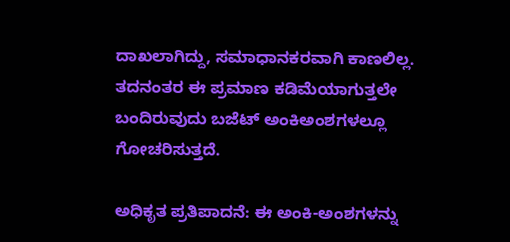ದಾಖಲಾಗಿದ್ದು, ಸಮಾಧಾನಕರವಾಗಿ ಕಾಣಲಿಲ್ಲ. ತದನಂತರ ಈ ಪ್ರಮಾಣ ಕಡಿಮೆಯಾಗುತ್ತಲೇ ಬಂದಿರುವುದು ಬಜೆಟ್ ಅಂಕಿಅಂಶಗಳಲ್ಲೂ ಗೋಚರಿಸುತ್ತದೆ.

ಅಧಿಕೃತ ಪ್ರತಿಪಾದನೆ: ಈ ಅಂಕಿ-ಅಂಶಗಳನ್ನು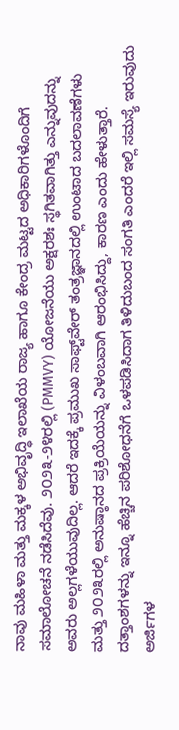ನಾವು ಮಹಿಳಾ ಮತ್ತು ಮಕ್ಕಳ ಅಭಿವೃದ್ಧಿ ಇಲಾಖೆಯ ರಾಜ್ಯ ಹಾಗೂ ಕೇಂದ್ರ ಮಟ್ಟದ ಅಧಿಕಾರಿಗಳೊಂದಿಗೆ ಸಮಾಲೋಚನೆ ನಡೆಸಿದೆವು. ೨೦೨೩-೨೪ರಲ್ಲಿ (PMMVY) ಯೋಜನೆಯು ಅಕ್ಷರಶಃ ಸ್ಥಗಿತವಾಗಿತ್ತು ಎನ್ನುವುದನ್ನು ಅವರು ಅಲ್ಲಗಳೆಯುವುದಿಲ್ಲ. ಆದರೆ ಇದಕ್ಕೆ ಪ್ರಮುಖ ಸಾಫ್ಟ್‌ವೇರ್ ತಂತ್ರಜ್ಞಾನದಲ್ಲಿ ಉಂಟಾದ ಬದಲಾವಣೆಗಳು ಮತ್ತು ೨೦೨೩ರಲ್ಲಿ ಅನುಷ್ಠಾನದ ಪ್ರಕ್ರಿಯೆಯನ್ನು ವಿಳಂಬವಾಗಿ ಆರಂಭಿಸಿದ್ದು, ಕಾರಣ ಎಂದು ಹೇಳುತ್ತಾರೆ. ದತ್ತಾಂಶಗಳನ್ನು ಇನ್ನೂ ಹೆಚ್ಚಿನ ಪರಿಶೋಧನೆಗೆ ಒಳಪಡಿಸಿದಾಗ ತಿಳಿದುಬಂದ ಸಂಗತಿ ಎಂದರೆ ಇಲ್ಲಿ ಸಮಸ್ಯೆ ಇರುವುದು ಅರ್ಜಿಗಳ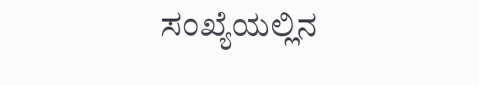ಸಂಖ್ಯೆಯಲ್ಲಿನ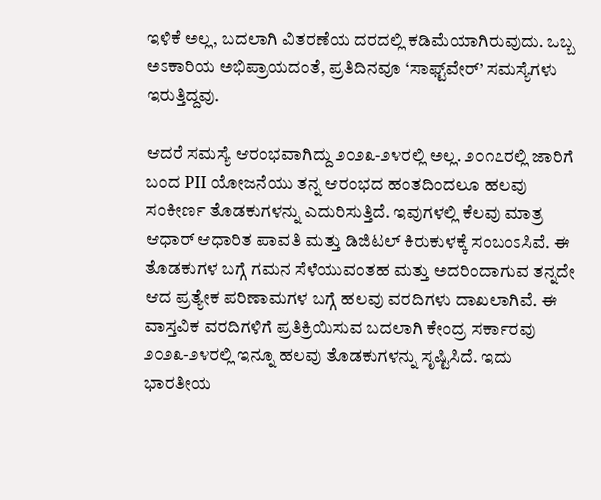ಇಳಿಕೆ ಅಲ್ಲ, ಬದಲಾಗಿ ವಿತರಣೆಯ ದರದಲ್ಲಿ ಕಡಿಮೆಯಾಗಿರುವುದು. ಒಬ್ಬ ಅಽಕಾರಿಯ ಅಭಿಪ್ರಾಯದಂತೆ, ಪ್ರತಿದಿನವೂ ‘ಸಾಫ್ಟ್‌ವೇರ್’ ಸಮಸ್ಯೆಗಳು ಇರುತ್ತಿದ್ದವು.

ಆದರೆ ಸಮಸ್ಯೆ ಆರಂಭವಾಗಿದ್ದು ೨೦೨೩-೨೪ರಲ್ಲಿ ಅಲ್ಲ. ೨೦೧೭ರಲ್ಲಿ ಜಾರಿಗೆ ಬಂದ PII ಯೋಜನೆಯು ತನ್ನ ಆರಂಭದ ಹಂತದಿಂದಲೂ ಹಲವು ಸಂಕೀರ್ಣ ತೊಡಕುಗಳನ್ನು ಎದುರಿಸುತ್ತಿದೆ. ಇವುಗಳಲ್ಲಿ ಕೆಲವು ಮಾತ್ರ ಆಧಾರ್ ಆಧಾರಿತ ಪಾವತಿ ಮತ್ತು ಡಿಜಿಟಲ್ ಕಿರುಕುಳಕ್ಕೆ ಸಂಬಂಽಸಿವೆ. ಈ ತೊಡಕುಗಳ ಬಗ್ಗೆ ಗಮನ ಸೆಳೆಯುವಂತಹ ಮತ್ತು ಅದರಿಂದಾಗುವ ತನ್ನದೇ ಆದ ಪ್ರತ್ಯೇಕ ಪರಿಣಾಮಗಳ ಬಗ್ಗೆ ಹಲವು ವರದಿಗಳು ದಾಖಲಾಗಿವೆ. ಈ ವಾಸ್ತವಿಕ ವರದಿಗಳಿಗೆ ಪ್ರತಿಕ್ರಿಯಿಸುವ ಬದಲಾಗಿ ಕೇಂದ್ರ ಸರ್ಕಾರವು ೨೦೨೩-೨೪ರಲ್ಲಿ ಇನ್ನೂ ಹಲವು ತೊಡಕುಗಳನ್ನು ಸೃಷ್ಟಿಸಿದೆ. ಇದು ಭಾರತೀಯ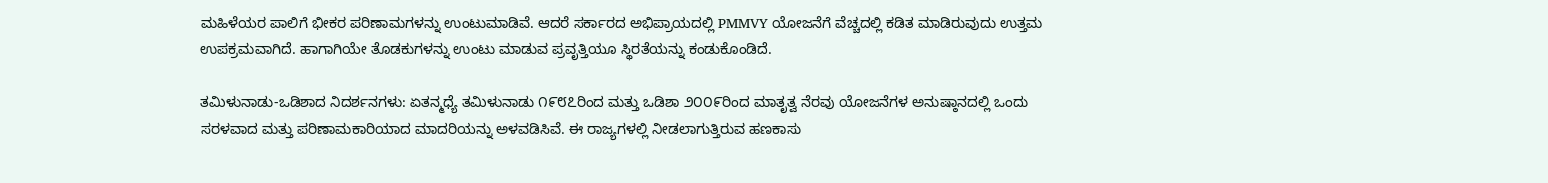ಮಹಿಳೆಯರ ಪಾಲಿಗೆ ಭೀಕರ ಪರಿಣಾಮಗಳನ್ನು ಉಂಟುಮಾಡಿವೆ. ಆದರೆ ಸರ್ಕಾರದ ಅಭಿಪ್ರಾಯದಲ್ಲಿ PMMVY ಯೋಜನೆಗೆ ವೆಚ್ಚದಲ್ಲಿ ಕಡಿತ ಮಾಡಿರುವುದು ಉತ್ತಮ ಉಪಕ್ರಮವಾಗಿದೆ. ಹಾಗಾಗಿಯೇ ತೊಡಕುಗಳನ್ನು ಉಂಟು ಮಾಡುವ ಪ್ರವೃತ್ತಿಯೂ ಸ್ಥಿರತೆಯನ್ನು ಕಂಡುಕೊಂಡಿದೆ.

ತಮಿಳುನಾಡು-ಒಡಿಶಾದ ನಿದರ್ಶನಗಳು: ಏತನ್ಮಧ್ಯೆ ತಮಿಳುನಾಡು ೧೯೮೭ರಿಂದ ಮತ್ತು ಒಡಿಶಾ ೨೦೦೯ರಿಂದ ಮಾತೃತ್ವ ನೆರವು ಯೋಜನೆಗಳ ಅನುಷ್ಠಾನದಲ್ಲಿ ಒಂದು ಸರಳವಾದ ಮತ್ತು ಪರಿಣಾಮಕಾರಿಯಾದ ಮಾದರಿಯನ್ನು ಅಳವಡಿಸಿವೆ. ಈ ರಾಜ್ಯಗಳಲ್ಲಿ ನೀಡಲಾಗುತ್ತಿರುವ ಹಣಕಾಸು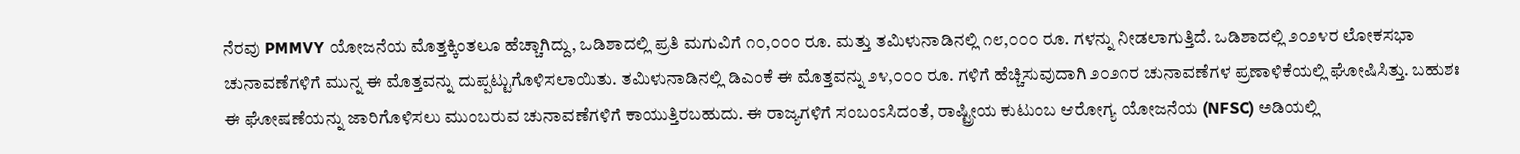ನೆರವು PMMVY ಯೋಜನೆಯ ಮೊತ್ತಕ್ಕಿಂತಲೂ ಹೆಚ್ಚಾಗಿದ್ದು, ಒಡಿಶಾದಲ್ಲಿ ಪ್ರತಿ ಮಗುವಿಗೆ ೧೦,೦೦೦ ರೂ. ಮತ್ತು ತಮಿಳುನಾಡಿನಲ್ಲಿ ೧೮,೦೦೦ ರೂ. ಗಳನ್ನು ನೀಡಲಾಗುತ್ತಿದೆ. ಒಡಿಶಾದಲ್ಲಿ ೨೦೨೪ರ ಲೋಕಸಭಾ ಚುನಾವಣೆಗಳಿಗೆ ಮುನ್ನ ಈ ಮೊತ್ತವನ್ನು ದುಪ್ಪಟ್ಟುಗೊಳಿಸಲಾಯಿತು. ತಮಿಳುನಾಡಿನಲ್ಲಿ ಡಿಎಂಕೆ ಈ ಮೊತ್ತವನ್ನು ೨೪,೦೦೦ ರೂ. ಗಳಿಗೆ ಹೆಚ್ಚಿಸುವುದಾಗಿ ೨೦೨೧ರ ಚುನಾವಣೆಗಳ ಪ್ರಣಾಳಿಕೆಯಲ್ಲಿ ಘೋಷಿಸಿತ್ತು. ಬಹುಶಃ ಈ ಘೋಷಣೆಯನ್ನು ಜಾರಿಗೊಳಿಸಲು ಮುಂಬರುವ ಚುನಾವಣೆಗಳಿಗೆ ಕಾಯುತ್ತಿರಬಹುದು. ಈ ರಾಜ್ಯಗಳಿಗೆ ಸಂಬಂಽಸಿದಂತೆ, ರಾಷ್ಟ್ರೀಯ ಕುಟುಂಬ ಆರೋಗ್ಯ ಯೋಜನೆಯ (NFSC) ಅಡಿಯಲ್ಲಿ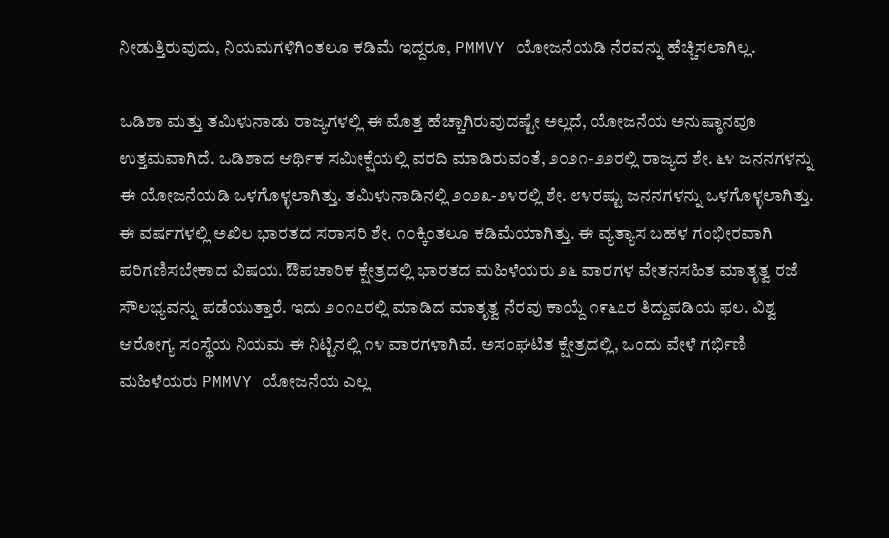ನೀಡುತ್ತಿರುವುದು, ನಿಯಮಗಳಿಗಿಂತಲೂ ಕಡಿಮೆ ಇದ್ದರೂ, PMMVY ಯೋಜನೆಯಡಿ ನೆರವನ್ನು ಹೆಚ್ಚಿಸಲಾಗಿಲ್ಲ.

ಒಡಿಶಾ ಮತ್ತು ತಮಿಳುನಾಡು ರಾಜ್ಯಗಳಲ್ಲಿ ಈ ಮೊತ್ತ ಹೆಚ್ಚಾಗಿರುವುದಷ್ಟೇ ಅಲ್ಲದೆ, ಯೋಜನೆಯ ಅನುಷ್ಠಾನವೂ ಉತ್ತಮವಾಗಿದೆ. ಒಡಿಶಾದ ಆರ್ಥಿಕ ಸಮೀಕ್ಷೆಯಲ್ಲಿ ವರದಿ ಮಾಡಿರುವಂತೆ, ೨೦೨೧-೨೨ರಲ್ಲಿ ರಾಜ್ಯದ ಶೇ. ೬೪ ಜನನಗಳನ್ನು ಈ ಯೋಜನೆಯಡಿ ಒಳಗೊಳ್ಳಲಾಗಿತ್ತು. ತಮಿಳುನಾಡಿನಲ್ಲಿ ೨೦೨೩-೨೪ರಲ್ಲಿ ಶೇ. ೮೪ರಷ್ಟು ಜನನಗಳನ್ನು ಒಳಗೊಳ್ಳಲಾಗಿತ್ತು. ಈ ವರ್ಷಗಳಲ್ಲಿ ಅಖಿಲ ಭಾರತದ ಸರಾಸರಿ ಶೇ. ೧೦ಕ್ಕಿಂತಲೂ ಕಡಿಮೆಯಾಗಿತ್ತು. ಈ ವ್ಯತ್ಯಾಸ ಬಹಳ ಗಂಭೀರವಾಗಿ ಪರಿಗಣಿಸಬೇಕಾದ ವಿಷಯ. ಔಪಚಾರಿಕ ಕ್ಷೇತ್ರದಲ್ಲಿ ಭಾರತದ ಮಹಿಳೆಯರು ೨೬ ವಾರಗಳ ವೇತನಸಹಿತ ಮಾತೃತ್ವ ರಜೆ ಸೌಲಭ್ಯವನ್ನು ಪಡೆಯುತ್ತಾರೆ. ಇದು ೨೦೧೭ರಲ್ಲಿ ಮಾಡಿದ ಮಾತೃತ್ವ ನೆರವು ಕಾಯ್ದೆ ೧೯೬೭ರ ತಿದ್ದುಪಡಿಯ ಫಲ. ವಿಶ್ವ ಆರೋಗ್ಯ ಸಂಸ್ಥೆಯ ನಿಯಮ ಈ ನಿಟ್ಟಿನಲ್ಲಿ ೧೪ ವಾರಗಳಾಗಿವೆ. ಅಸಂಘಟಿತ ಕ್ಷೇತ್ರದಲ್ಲಿ, ಒಂದು ವೇಳೆ ಗರ್ಭಿಣಿ ಮಹಿಳೆಯರು PMMVY ಯೋಜನೆಯ ಎಲ್ಲ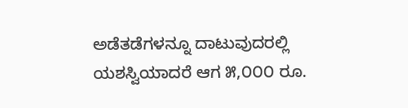ಅಡೆತಡೆಗಳನ್ನೂ ದಾಟುವುದರಲ್ಲಿ ಯಶಸ್ವಿಯಾದರೆ ಆಗ ೫,೦೦೦ ರೂ.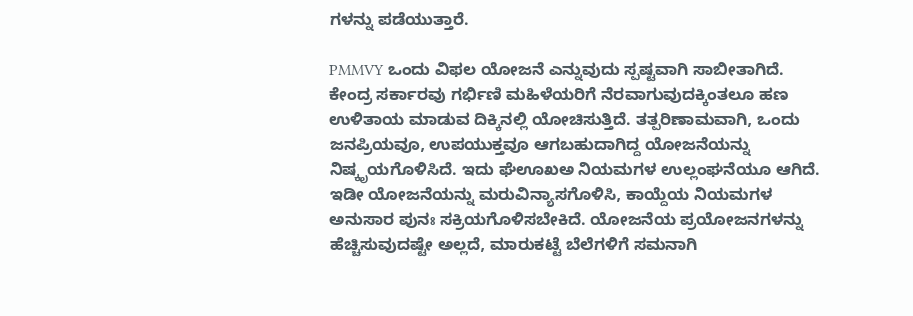ಗಳನ್ನು ಪಡೆಯುತ್ತಾರೆ.

PMMVY ಒಂದು ವಿಫಲ ಯೋಜನೆ ಎನ್ನುವುದು ಸ್ಪಷ್ಟವಾಗಿ ಸಾಬೀತಾಗಿದೆ. ಕೇಂದ್ರ ಸರ್ಕಾರವು ಗರ್ಭಿಣಿ ಮಹಿಳೆಯರಿಗೆ ನೆರವಾಗುವುದಕ್ಕಿಂತಲೂ ಹಣ ಉಳಿತಾಯ ಮಾಡುವ ದಿಕ್ಕಿನಲ್ಲಿ ಯೋಚಿಸುತ್ತಿದೆ. ತತ್ಪರಿಣಾಮವಾಗಿ, ಒಂದು ಜನಪ್ರಿಯವೂ, ಉಪಯುಕ್ತವೂ ಆಗಬಹುದಾಗಿದ್ದ ಯೋಜನೆಯನ್ನು ನಿಷ್ಕೃಯಗೊಳಿಸಿದೆ. ಇದು ಘೆಊಖಅ ನಿಯಮಗಳ ಉಲ್ಲಂಘನೆಯೂ ಆಗಿದೆ. ಇಡೀ ಯೋಜನೆಯನ್ನು ಮರುವಿನ್ಯಾಸಗೊಳಿಸಿ, ಕಾಯ್ದೆಯ ನಿಯಮಗಳ ಅನುಸಾರ ಪುನಃ ಸಕ್ರಿಯಗೊಳಿಸಬೇಕಿದೆ. ಯೋಜನೆಯ ಪ್ರಯೋಜನಗಳನ್ನು ಹೆಚ್ಚಿಸುವುದಷ್ಟೇ ಅಲ್ಲದೆ, ಮಾರುಕಟ್ಟೆ ಬೆಲೆಗಳಿಗೆ ಸಮನಾಗಿ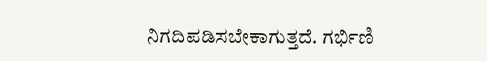ನಿಗದಿಪಡಿಸಬೇಕಾಗುತ್ತದೆ. ಗರ್ಭಿಣಿ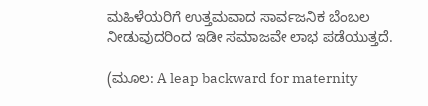ಮಹಿಳೆಯರಿಗೆ ಉತ್ತಮವಾದ ಸಾರ್ವಜನಿಕ ಬೆಂಬಲ ನೀಡುವುದರಿಂದ ಇಡೀ ಸಮಾಜವೇ ಲಾಭ ಪಡೆಯುತ್ತದೆ.

(ಮೂಲ: A leap backward for maternity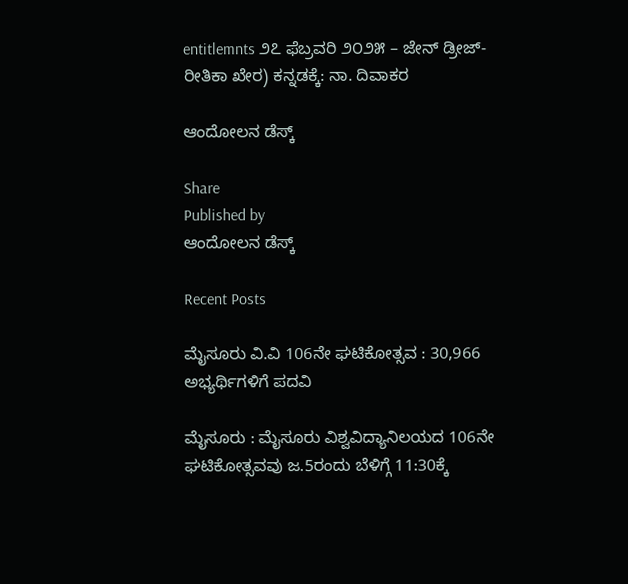entitlemnts ೨೭ ಫೆಬ್ರವರಿ ೨೦೨೫ – ಜೇನ್ ಡ್ರೀಜ್- ರೀತಿಕಾ ಖೇರ) ಕನ್ನಡಕ್ಕೆ: ನಾ. ದಿವಾಕರ

ಆಂದೋಲನ ಡೆಸ್ಕ್

Share
Published by
ಆಂದೋಲನ ಡೆಸ್ಕ್

Recent Posts

ಮೈಸೂರು ವಿ.ವಿ 106ನೇ ಘಟಿಕೋತ್ಸವ : 30,966 ಅಭ್ಯರ್ಥಿಗಳಿಗೆ ಪದವಿ

ಮೈಸೂರು : ಮೈಸೂರು ವಿಶ್ವವಿದ್ಯಾನಿಲಯದ 106ನೇ ಘಟಿಕೋತ್ಸವವು ಜ.5ರಂದು ಬೆಳಿಗ್ಗೆ 11:30ಕ್ಕೆ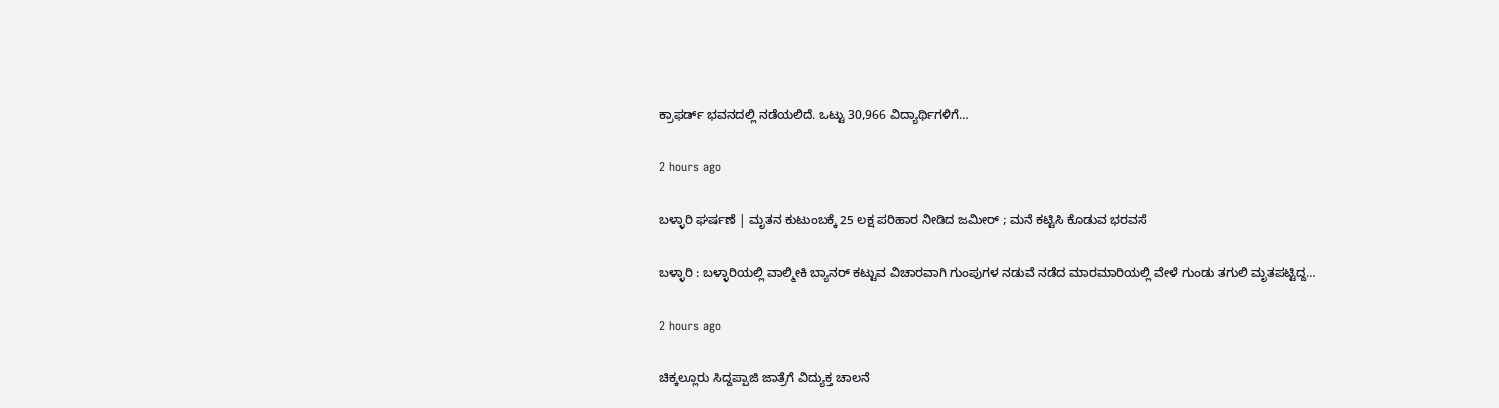ಕ್ರಾಫರ್ಡ್‌ ಭವನದಲ್ಲಿ ನಡೆಯಲಿದೆ. ಒಟ್ಟು 30,966 ವಿದ್ಯಾರ್ಥಿಗಳಿಗೆ…

2 hours ago

ಬಳ್ಳಾರಿ ಘರ್ಷಣೆ | ಮೃತನ ಕುಟುಂಬಕ್ಕೆ 25 ಲಕ್ಷ ಪರಿಹಾರ ನೀಡಿದ ಜಮೀರ್‌ ; ಮನೆ ಕಟ್ಟಿಸಿ ಕೊಡುವ ಭರವಸೆ

ಬಳ್ಳಾರಿ : ಬಳ್ಳಾರಿಯಲ್ಲಿ ವಾಲ್ಮೀಕಿ ಬ್ಯಾನರ್ ಕಟ್ಟುವ ವಿಚಾರವಾಗಿ ಗುಂಪುಗಳ ನಡುವೆ ನಡೆದ ಮಾರಮಾರಿಯಲ್ಲಿ ವೇಳೆ ಗುಂಡು ತಗುಲಿ ಮೃತಪಟ್ಟಿದ್ದ…

2 hours ago

ಚಿಕ್ಕಲ್ಲೂರು ಸಿದ್ದಪ್ಪಾಜಿ ಜಾತ್ರೆಗೆ ವಿದ್ಯುಕ್ತ ಚಾಲನೆ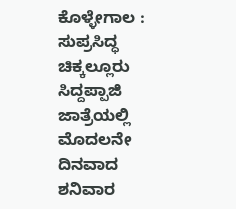ಕೊಳ್ಳೇಗಾಲ : ಸುಪ್ರಸಿದ್ಧ ಚಿಕ್ಕಲ್ಲೂರು ಸಿದ್ದಪ್ಪಾಜಿ ಜಾತ್ರೆಯಲ್ಲಿ ಮೊದಲನೇ ದಿನವಾದ ಶನಿವಾರ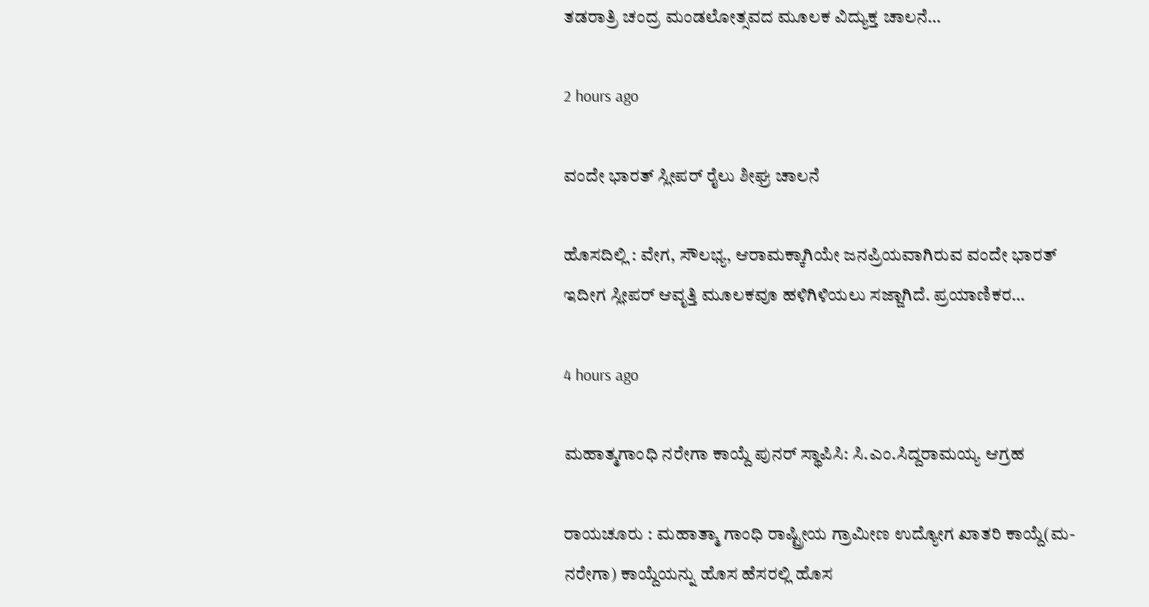ತಡರಾತ್ರಿ ಚಂದ್ರ ಮಂಡಲೋತ್ಸವದ ಮೂಲಕ ವಿದ್ಯುಕ್ತ ಚಾಲನೆ…

2 hours ago

ವಂದೇ ಭಾರತ್‌ ಸ್ಲೀಪರ್‌ ರೈಲು ಶೀಘ್ರ ಚಾಲನೆ

ಹೊಸದಿಲ್ಲಿ : ವೇಗ, ಸೌಲಭ್ಯ, ಆರಾಮಕ್ಕಾಗಿಯೇ ಜನಪ್ರಿಯವಾಗಿರುವ ವಂದೇ ಭಾರತ್ ಇದೀಗ ಸ್ಲೀಪರ್ ಆವೃತ್ತಿ ಮೂಲಕವೂ ಹಳಿಗಿಳಿಯಲು ಸಜ್ಜಾಗಿದೆ. ಪ್ರಯಾಣಿಕರ…

4 hours ago

ಮಹಾತ್ಮಗಾಂಧಿ ನರೇಗಾ ಕಾಯ್ದೆ ಪುನರ್ ಸ್ಥಾಪಿಸಿ: ಸಿ.ಎಂ.ಸಿದ್ದರಾಮಯ್ಯ ಆಗ್ರಹ

ರಾಯಚೂರು : ಮಹಾತ್ಮಾ ಗಾಂಧಿ ರಾಷ್ಟ್ರೀಯ ಗ್ರಾಮೀಣ ಉದ್ಯೋಗ ಖಾತರಿ ಕಾಯ್ದೆ(ಮ-ನರೇಗಾ) ಕಾಯ್ದೆಯನ್ನು ಹೊಸ ಹೆಸರಲ್ಲಿ ಹೊಸ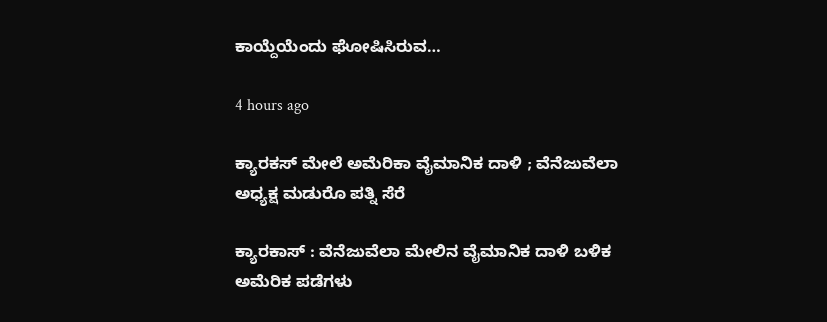ಕಾಯ್ದೆಯೆಂದು ಘೋಷಿಸಿರುವ…

4 hours ago

ಕ್ಯಾರಕಸ್‌ ಮೇಲೆ ಅಮೆರಿಕಾ ವೈಮಾನಿಕ ದಾಳಿ ; ವೆನೆಜುವೆಲಾ ಅಧ್ಯಕ್ಷ ಮಡುರೊ ಪತ್ನಿ ಸೆರೆ

ಕ್ಯಾರಕಾಸ್ : ವೆನೆಜುವೆಲಾ ಮೇಲಿನ ವೈಮಾನಿಕ ದಾಳಿ ಬಳಿಕ ಅಮೆರಿಕ ಪಡೆಗಳು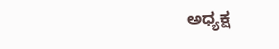ಅಧ್ಯಕ್ಷ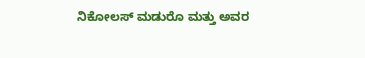ನಿಕೋಲಸ್ ಮಡುರೊ ಮತ್ತು ಅವರ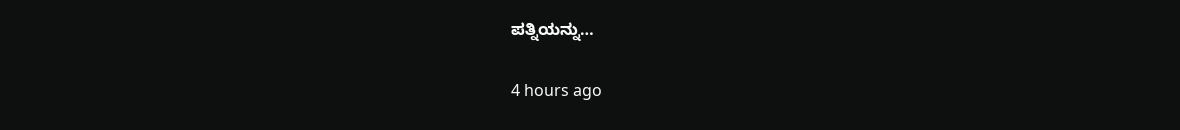ಪತ್ನಿಯನ್ನು…

4 hours ago